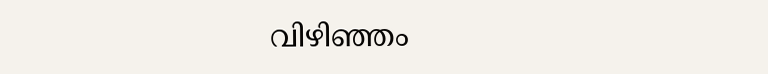വിഴിഞ്ഞം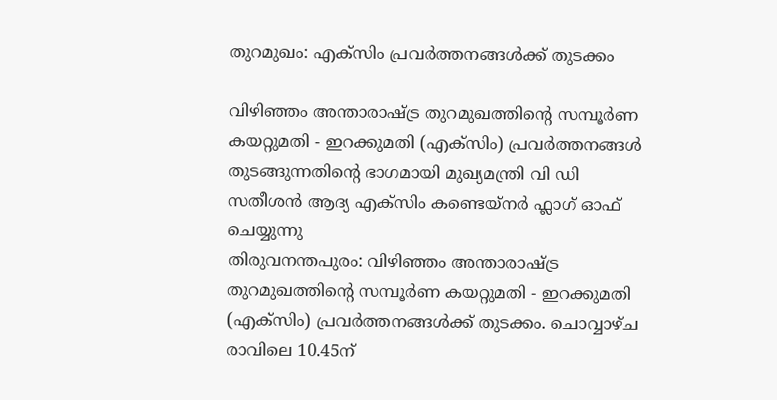തുറമുഖം: എക്സിം പ്രവർത്തനങ്ങൾക്ക് തുടക്കം

വിഴിഞ്ഞം അന്താരാഷ്ട്ര തുറമുഖത്തിന്റെ സമ്പൂർണ കയറ്റുമതി - ഇറക്കുമതി (എക്സിം) പ്രവർത്തനങ്ങൾ തുടങ്ങുന്നതിന്റെ ഭാഗമായി മുഖ്യമന്ത്രി വി ഡി സതീശൻ ആദ്യ എക്സിം കണ്ടെയ്നർ ഫ്ലാഗ് ഓഫ് ചെയ്യുന്നു
തിരുവനന്തപുരം: വിഴിഞ്ഞം അന്താരാഷ്ട്ര തുറമുഖത്തിന്റെ സമ്പൂർണ കയറ്റുമതി - ഇറക്കുമതി (എക്സിം) പ്രവർത്തനങ്ങൾക്ക് തുടക്കം. ചൊവ്വാഴ്ച രാവിലെ 10.45ന്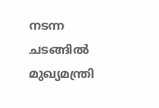നടന്ന ചടങ്ങിൽ മുഖ്യമന്ത്രി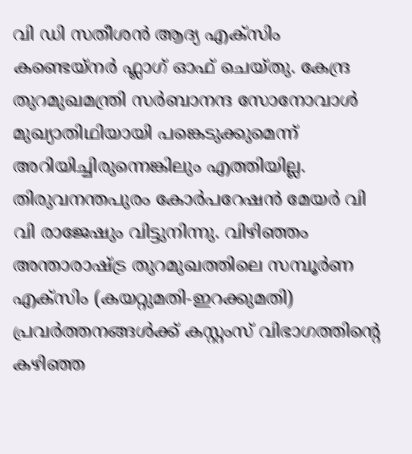വി ഡി സതീശൻ ആദ്യ എക്സിം കണ്ടെയ്നർ ഫ്ലാഗ് ഓഫ് ചെയ്തു. കേന്ദ്ര തുറമുഖമന്ത്രി സർബാനന്ദ സോനോവാൾ മുഖ്യാതിഥിയായി പങ്കെടുക്കുമെന്ന് അറിയിച്ചിരുന്നെങ്കിലും എത്തിയില്ല. തിരുവനന്തപുരം കോർപറേഷൻ മേയർ വി വി രാജേഷും വിട്ടുനിന്നു. വിഴിഞ്ഞം അന്താരാഷ്ട്ര തുറമുഖത്തിലെ സമ്പൂർണ എക്സിം (കയറ്റുമതി-ഇറക്കുമതി) പ്രവർത്തനങ്ങൾക്ക് കസ്റ്റംസ് വിഭാഗത്തിന്റെ കഴിഞ്ഞ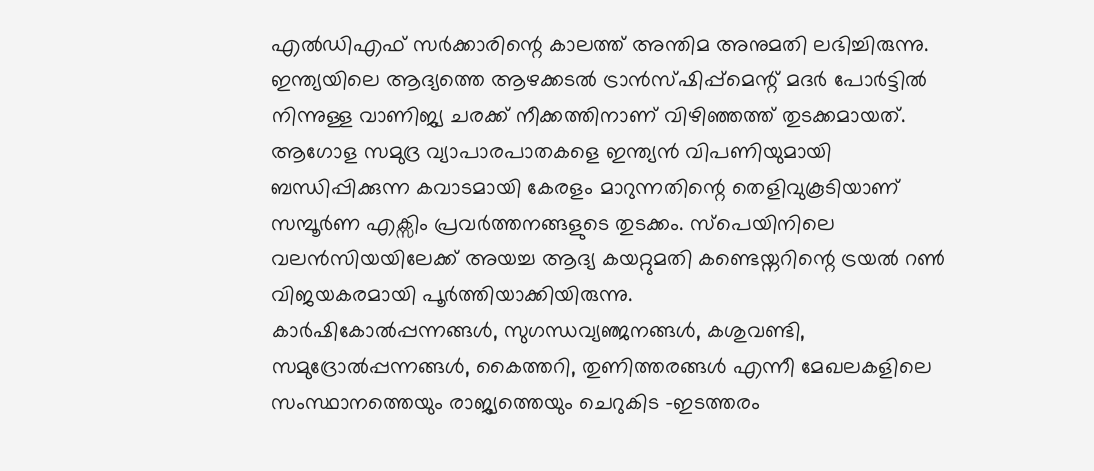എൽഡിഎഫ് സർക്കാരിന്റെ കാലത്ത് അന്തിമ അനുമതി ലഭിച്ചിരുന്നു.
ഇന്ത്യയിലെ ആദ്യത്തെ ആഴക്കടൽ ട്രാൻസ്ഷിപ്പ്മെന്റ് മദർ പോർട്ടിൽ നിന്നുള്ള വാണിജ്യ ചരക്ക് നീക്കത്തിനാണ് വിഴിഞ്ഞത്ത് തുടക്കമായത്. ആഗോള സമുദ്ര വ്യാപാരപാതകളെ ഇന്ത്യൻ വിപണിയുമായി ബന്ധിപ്പിക്കുന്ന കവാടമായി കേരളം മാറുന്നതിന്റെ തെളിവുകൂടിയാണ് സമ്പൂർണ എക്സിം പ്രവർത്തനങ്ങളുടെ തുടക്കം. സ്പെയിനിലെ വലൻസിയയിലേക്ക് അയച്ച ആദ്യ കയറ്റുമതി കണ്ടെയ്നറിന്റെ ട്രയൽ റൺ വിജയകരമായി പൂർത്തിയാക്കിയിരുന്നു.
കാർഷികോൽപ്പന്നങ്ങൾ, സുഗന്ധവ്യഞ്ജനങ്ങൾ, കശുവണ്ടി, സമുദ്രോൽപ്പന്നങ്ങൾ, കൈത്തറി, തുണിത്തരങ്ങൾ എന്നീ മേഖലകളിലെ സംസ്ഥാനത്തെയും രാജ്യത്തെയും ചെറുകിട -ഇടത്തരം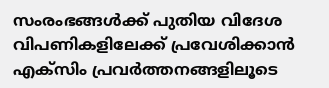സംരംഭങ്ങൾക്ക് പുതിയ വിദേശ വിപണികളിലേക്ക് പ്രവേശിക്കാൻ എക്സിം പ്രവർത്തനങ്ങളിലൂടെ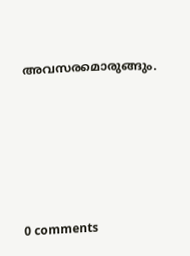അവസരമൊരുങ്ങും.









0 comments